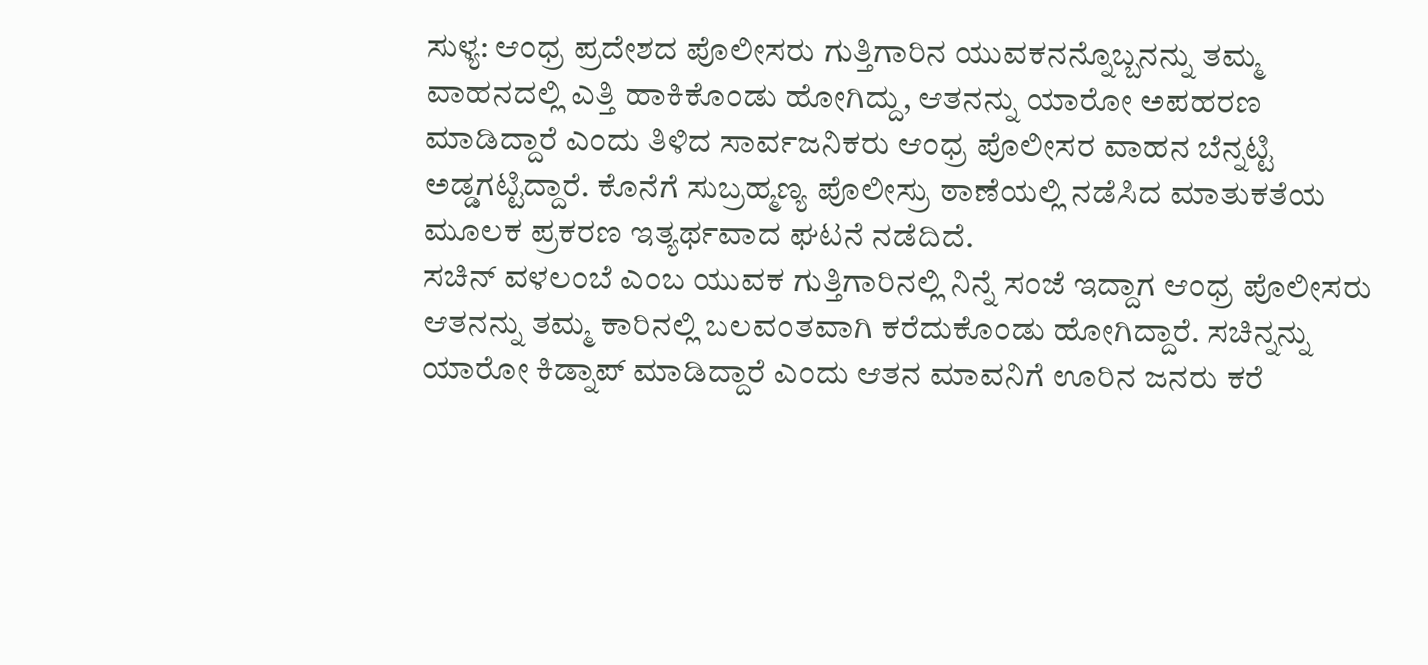ಸುಳ್ಯ: ಆಂಧ್ರ ಪ್ರದೇಶದ ಪೊಲೀಸರು ಗುತ್ತಿಗಾರಿನ ಯುವಕನನ್ನೊಬ್ಬನನ್ನು ತಮ್ಮ ವಾಹನದಲ್ಲಿ ಎತ್ತಿ ಹಾಕಿಕೊಂಡು ಹೋಗಿದ್ದು, ಆತನನ್ನು ಯಾರೋ ಅಪಹರಣ ಮಾಡಿದ್ದಾರೆ ಎಂದು ತಿಳಿದ ಸಾರ್ವಜನಿಕರು ಆಂಧ್ರ ಪೊಲೀಸರ ವಾಹನ ಬೆನ್ನಟ್ಟಿ ಅಡ್ಡಗಟ್ಟಿದ್ದಾರೆ. ಕೊನೆಗೆ ಸುಬ್ರಹ್ಮಣ್ಯ ಪೊಲೀಸ್ರು ಠಾಣೆಯಲ್ಲಿ ನಡೆಸಿದ ಮಾತುಕತೆಯ ಮೂಲಕ ಪ್ರಕರಣ ಇತ್ಯರ್ಥವಾದ ಘಟನೆ ನಡೆದಿದೆ.
ಸಚಿನ್ ವಳಲಂಬೆ ಎಂಬ ಯುವಕ ಗುತ್ತಿಗಾರಿನಲ್ಲಿ ನಿನ್ನೆ ಸಂಜೆ ಇದ್ದಾಗ ಆಂಧ್ರ ಪೊಲೀಸರು ಆತನನ್ನು ತಮ್ಮ ಕಾರಿನಲ್ಲಿ ಬಲವಂತವಾಗಿ ಕರೆದುಕೊಂಡು ಹೋಗಿದ್ದಾರೆ. ಸಚಿನ್ನನ್ನು ಯಾರೋ ಕಿಡ್ನಾಪ್ ಮಾಡಿದ್ದಾರೆ ಎಂದು ಆತನ ಮಾವನಿಗೆ ಊರಿನ ಜನರು ಕರೆ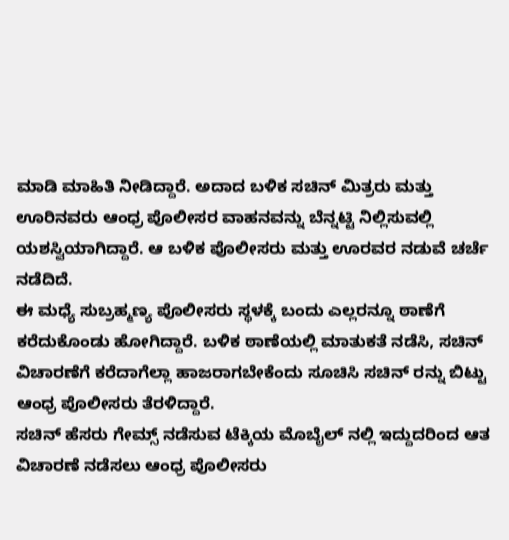ಮಾಡಿ ಮಾಹಿತಿ ನೀಡಿದ್ದಾರೆ. ಅದಾದ ಬಳಿಕ ಸಚಿನ್ ಮಿತ್ರರು ಮತ್ತು ಊರಿನವರು ಆಂಧ್ರ ಪೊಲೀಸರ ವಾಹನವನ್ನು ಬೆನ್ನಟ್ಟಿ ನಿಲ್ಲಿಸುವಲ್ಲಿ ಯಶಸ್ವಿಯಾಗಿದ್ದಾರೆ. ಆ ಬಳಿಕ ಪೊಲೀಸರು ಮತ್ತು ಊರವರ ನಡುವೆ ಚರ್ಚೆ ನಡೆದಿದೆ.
ಈ ಮಧ್ಯೆ ಸುಬ್ರಹ್ಮಣ್ಯ ಪೊಲೀಸರು ಸ್ಥಳಕ್ಕೆ ಬಂದು ಎಲ್ಲರನ್ನೂ ಠಾಣೆಗೆ ಕರೆದುಕೊಂಡು ಹೋಗಿದ್ದಾರೆ. ಬಳಿಕ ಠಾಣೆಯಲ್ಲಿ ಮಾತುಕತೆ ನಡೆಸಿ, ಸಚಿನ್ ವಿಚಾರಣೆಗೆ ಕರೆದಾಗೆಲ್ಲಾ ಹಾಜರಾಗಬೇಕೆಂದು ಸೂಚಿಸಿ ಸಚಿನ್ ರನ್ನು ಬಿಟ್ಟು ಆಂಧ್ರ ಪೊಲೀಸರು ತೆರಳಿದ್ದಾರೆ.
ಸಚಿನ್ ಹೆಸರು ಗೇಮ್ಸ್ ನಡೆಸುವ ಟೆಕ್ಕಿಯ ಮೊಬೈಲ್ ನಲ್ಲಿ ಇದ್ದುದರಿಂದ ಆತ ವಿಚಾರಣೆ ನಡೆಸಲು ಆಂಧ್ರ ಪೊಲೀಸರು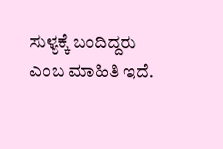ಸುಳ್ಯಕ್ಕೆ ಬಂದಿದ್ದರು ಎಂಬ ಮಾಹಿತಿ ಇದೆ.